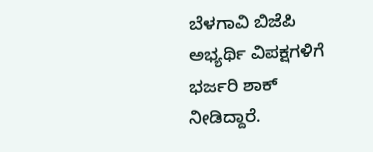ಬೆಳಗಾವಿ ಬಿಜೆಪಿ ಅಭ್ಯರ್ಥಿ ವಿಪಕ್ಷಗಳಿಗೆ ಭರ್ಜರಿ ಶಾಕ್ ನೀಡಿದ್ದಾರೆ.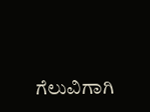ಗೆಲುವಿಗಾಗಿ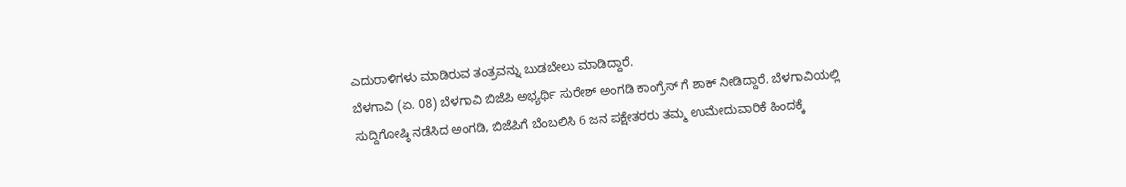ಎದುರಾಳಿಗಳು ಮಾಡಿರುವ ತಂತ್ರವನ್ನು ಬುಡಬೇಲು ಮಾಡಿದ್ದಾರೆ.
ಬೆಳಗಾವಿ (ಏ. 08) ಬೆಳಗಾವಿ ಬಿಜೆಪಿ ಅಭ್ಯರ್ಥಿ ಸುರೇಶ್ ಅಂಗಡಿ ಕಾಂಗ್ರೆಸ್ ಗೆ ಶಾಕ್ ನೀಡಿದ್ದಾರೆ. ಬೆಳಗಾವಿಯಲ್ಲಿ ಸುದ್ದಿಗೋಷ್ಠಿ ನಡೆಸಿದ ಅಂಗಡಿ, ಬಿಜೆಪಿಗೆ ಬೆಂಬಲಿಸಿ 6 ಜನ ಪಕ್ಷೇತರರು ತಮ್ಮ ಉಮೇದುವಾರಿಕೆ ಹಿಂದಕ್ಕೆ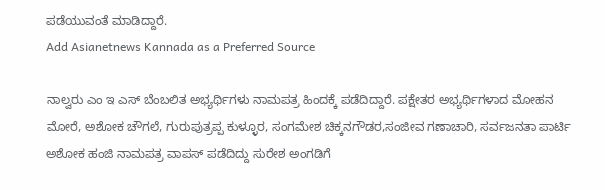ಪಡೆಯುವಂತೆ ಮಾಡಿದ್ದಾರೆ.
Add Asianetnews Kannada as a Preferred Source

ನಾಲ್ವರು ಎಂ ಇ ಎಸ್ ಬೆಂಬಲಿತ ಅಭ್ಯರ್ಥಿಗಳು ನಾಮಪತ್ರ ಹಿಂದಕ್ಕೆ ಪಡೆದಿದ್ದಾರೆ. ಪಕ್ಷೇತರ ಅಭ್ಯರ್ಥಿಗಳಾದ ಮೋಹನ ಮೋರೆ, ಅಶೋಕ ಚೌಗಲೆ, ಗುರುಪುತ್ರಪ್ಪ ಕುಳ್ಳೂರ, ಸಂಗಮೇಶ ಚಿಕ್ಕನಗೌಡರ,ಸಂಜೀವ ಗಣಾಚಾರಿ, ಸರ್ವಜನತಾ ಪಾರ್ಟಿ ಅಶೋಕ ಹಂಜಿ ನಾಮಪತ್ರ ವಾಪಸ್ ಪಡೆದಿದ್ದು ಸುರೇಶ ಅಂಗಡಿಗೆ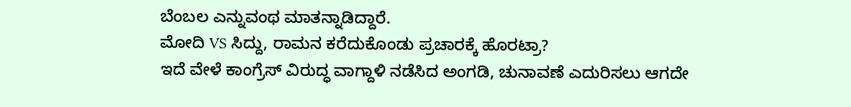ಬೆಂಬಲ ಎನ್ನುವಂಥ ಮಾತನ್ನಾಡಿದ್ದಾರೆ.
ಮೋದಿ VS ಸಿದ್ದು, ರಾಮನ ಕರೆದುಕೊಂಡು ಪ್ರಚಾರಕ್ಕೆ ಹೊರಟ್ರಾ?
ಇದೆ ವೇಳೆ ಕಾಂಗ್ರೆಸ್ ವಿರುದ್ಧ ವಾಗ್ದಾಳಿ ನಡೆಸಿದ ಅಂಗಡಿ, ಚುನಾವಣೆ ಎದುರಿಸಲು ಆಗದೇ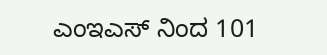ಎಂಇಎಸ್ ನಿಂದ 101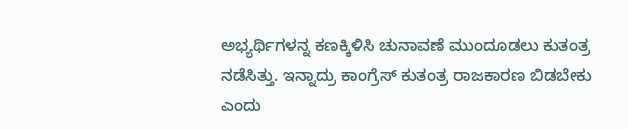ಅಭ್ಯರ್ಥಿಗಳನ್ನ ಕಣಕ್ಕಿಳಿಸಿ ಚುನಾವಣೆ ಮುಂದೂಡಲು ಕುತಂತ್ರ ನಡೆಸಿತ್ತು. ಇನ್ನಾದ್ರು ಕಾಂಗ್ರೆಸ್ ಕುತಂತ್ರ ರಾಜಕಾರಣ ಬಿಡಬೇಕು ಎಂದು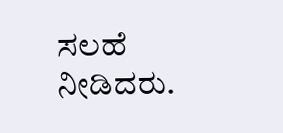ಸಲಹೆ ನೀಡಿದರು.